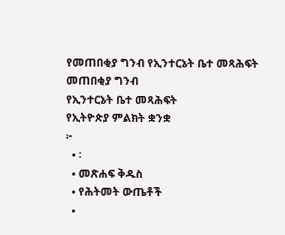የመጠበቂያ ግንብ የኢንተርኔት ቤተ መጻሕፍት
መጠበቂያ ግንብ
የኢንተርኔት ቤተ መጻሕፍት
የኢትዮጵያ ምልክት ቋንቋ
፦
  • ፡
  • መጽሐፍ ቅዱስ
  • የሕትመት ውጤቶች
  •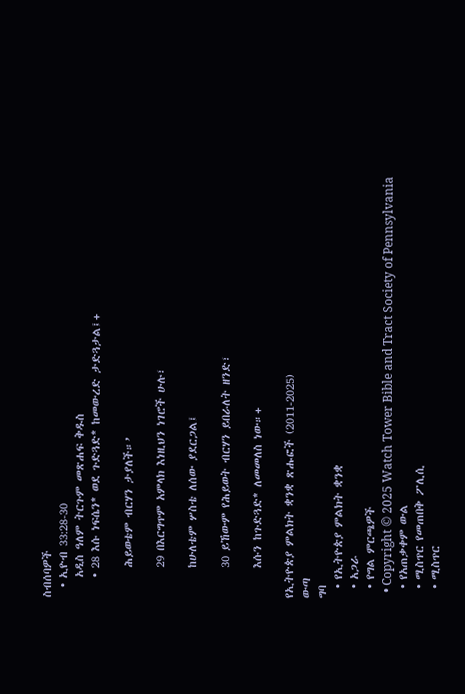ስብሰባዎች
  • ኢዮብ 33:28-30
    አዲስ ዓለም ትርጉም መጽሐፍ ቅዱስ
    • 28 እሱ ነፍሴን* ወደ ጉድጓድ* ከመውረድ ታድጓታል፤+

      ሕይወቴም ብርሃን ታያለች።’

      29 በእርግጥም አምላክ እነዚህን ነገሮች ሁሉ፣

      ከሁለቴም ሦስቴ ለሰው ያደርጋል፤

      30 ይኸውም የሕይወት ብርሃን ይበራለት ዘንድ፣

      እሱን ከጉድጓድ* ለመመለስ ነው።+

የኢትዮጵያ ምልክት ቋንቋ ጽሑፎች (2011-2025)
ውጣ
ግባ
  • የኢትዮጵያ ምልክት ቋንቋ
  • አጋራ
  • የግል ምርጫዎች
  • Copyright © 2025 Watch Tower Bible and Tract Society of Pennsylvania
  • የአጠቃቀም ውል
  • ሚስጥር የመጠበቅ ፖሊሲ
  • ሚስጥር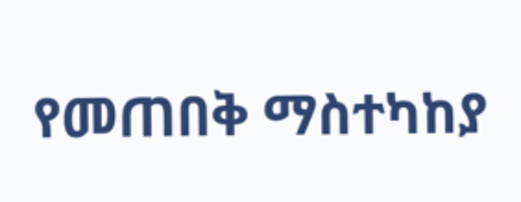የመጠበቅ ማስተካከያ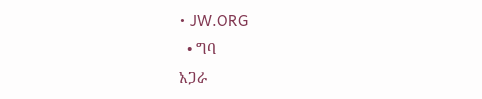• JW.ORG
  • ግባ
አጋራ